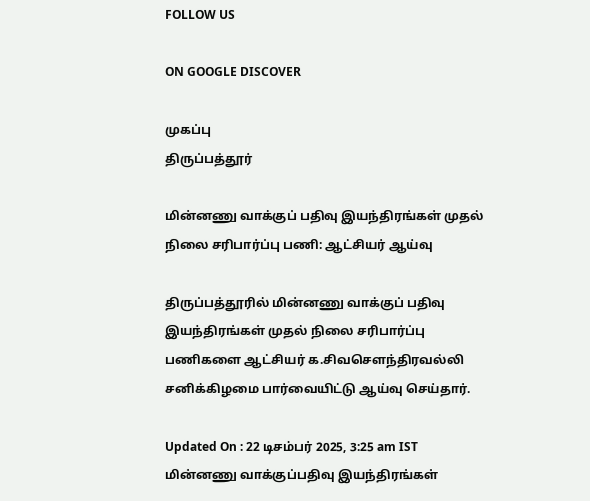FOLLOW US

ON GOOGLE DISCOVER

முகப்பு
திருப்பத்தூர்

மின்னணு வாக்குப் பதிவு இயந்திரங்கள் முதல் நிலை சரிபார்ப்பு பணி: ஆட்சியர் ஆய்வு

திருப்பத்தூரில் மின்னணு வாக்குப் பதிவு இயந்திரங்கள் முதல் நிலை சரிபார்ப்பு பணிகளை ஆட்சியர் க.சிவசௌந்திரவல்லி சனிக்கிழமை பார்வையிட்டு ஆய்வு செய்தார்.

Updated On : 22 டிசம்பர் 2025, 3:25 am IST
மின்னணு வாக்குப்பதிவு இயந்திரங்கள்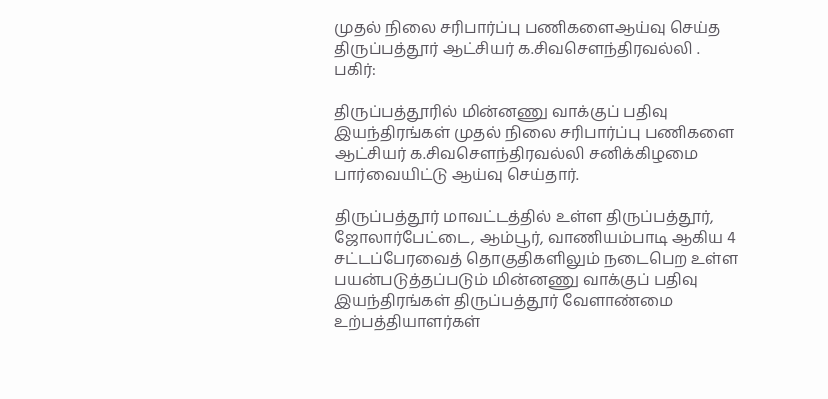முதல் நிலை சரிபார்ப்பு பணிகளைஆய்வு செய்த திருப்பத்தூர் ஆட்சியர் க.சிவசௌந்திரவல்லி .
பகிர்:

திருப்பத்தூரில் மின்னணு வாக்குப் பதிவு இயந்திரங்கள் முதல் நிலை சரிபார்ப்பு பணிகளை ஆட்சியர் க.சிவசௌந்திரவல்லி சனிக்கிழமை பார்வையிட்டு ஆய்வு செய்தார்.

திருப்பத்தூர் மாவட்டத்தில் உள்ள திருப்பத்தூர், ஜோலார்பேட்டை, ஆம்பூர், வாணியம்பாடி ஆகிய 4 சட்டப்பேரவைத் தொகுதிகளிலும் நடைபெற உள்ள பயன்படுத்தப்படும் மின்னணு வாக்குப் பதிவு இயந்திரங்கள் திருப்பத்தூர் வேளாண்மை உற்பத்தியாளர்கள்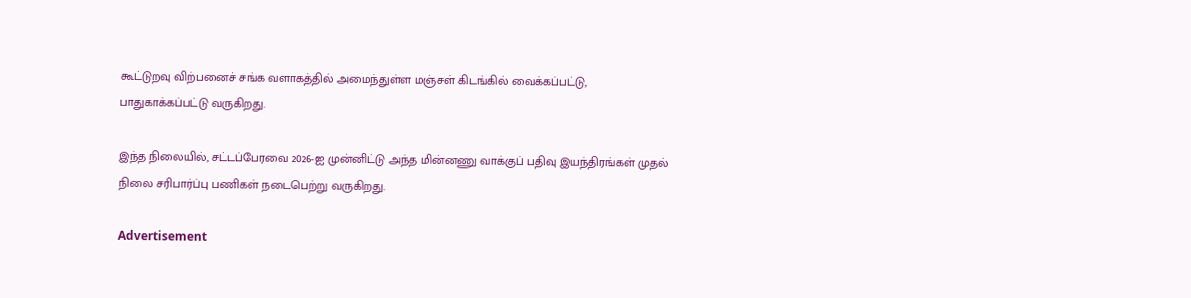கூட்டுறவு விற்பனைச் சங்க வளாகத்தில் அமைந்துள்ள மஞ்சள் கிடங்கில் வைக்கப்பட்டு, பாதுகாக்கப்பட்டு வருகிறது.

இந்த நிலையில், சட்டப்பேரவை 2026-ஐ முன்னிட்டு அந்த மின்னணு வாக்குப் பதிவு இயந்திரங்கள் முதல் நிலை சரிபார்ப்பு பணிகள் நடைபெற்று வருகிறது.

Advertisement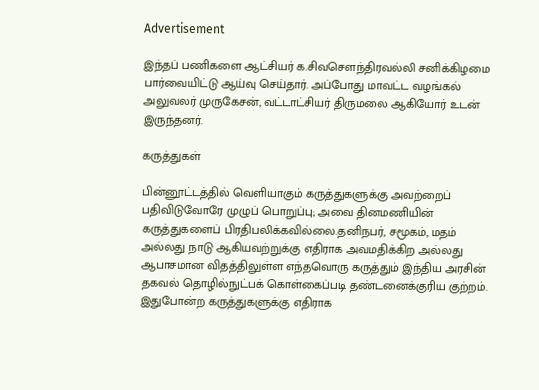Advertisement

இந்தப் பணிகளை ஆட்சியர் க.சிவசௌந்திரவல்லி சனிக்கிழமை பார்வையிட்டு ஆய்வு செய்தார். அப்போது மாவட்ட வழங்கல் அலுவலர் முருகேசன், வட்டாட்சியர் திருமலை ஆகியோர் உடன் இருந்தனர்.

கருத்துகள்

பின்னூட்டத்தில் வெளியாகும் கருத்துகளுக்கு அவற்றைப் பதிவிடுவோரே முழுப் பொறுப்பு; அவை தினமணியின் கருத்துகளைப் பிரதிபலிக்கவில்லை.தனிநபர், சமூகம், மதம் அல்லது நாடு ஆகியவற்றுக்கு எதிராக அவமதிக்கிற அல்லது ஆபாசமான விதத்திலுள்ள எந்தவொரு கருத்தும் இந்திய அரசின் தகவல் தொழில்நுட்பக் கொள்கைப்படி தண்டனைக்குரிய குற்றம். இதுபோன்ற கருத்துகளுக்கு எதிராக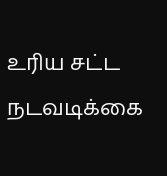உரிய சட்ட நடவடிக்கை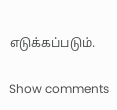எடுக்கப்படும்.

Show comments